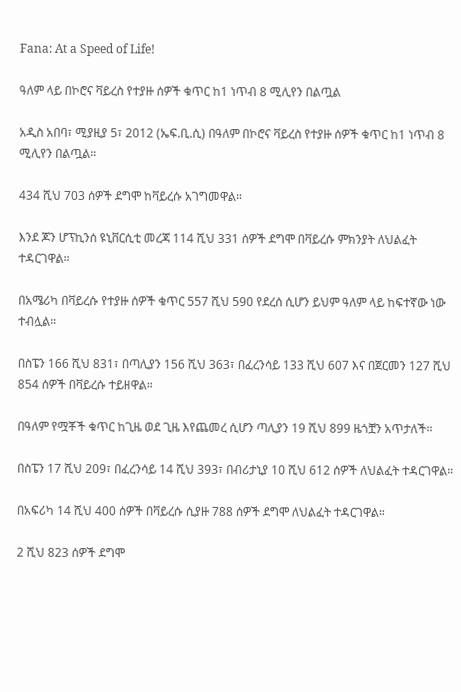Fana: At a Speed of Life!

ዓለም ላይ በኮሮና ቫይረስ የተያዙ ሰዎች ቁጥር ከ1 ነጥብ 8 ሚሊየን በልጧል

አዲስ አበባ፣ ሚያዚያ 5፣ 2012 (ኤፍ.ቢ.ሲ) በዓለም በኮሮና ቫይረስ የተያዙ ሰዎች ቁጥር ከ1 ነጥብ 8 ሚሊየን በልጧል።

434 ሺህ 703 ሰዎች ደግሞ ከቫይረሱ አገግመዋል።

እንደ ጆን ሆፕኪንሰ ዩኒቨርሲቲ መረጃ 114 ሺህ 331 ሰዎች ደግሞ በቫይረሱ ምክንያት ለህልፈት ተዳርገዋል።

በአሜሪካ በቫይረሱ የተያዙ ሰዎች ቁጥር 557 ሺህ 590 የደረሰ ሲሆን ይህም ዓለም ላይ ከፍተኛው ነው ተብሏል።

በስፔን 166 ሺህ 831፣ በጣሊያን 156 ሺህ 363፣ በፈረንሳይ 133 ሺህ 607 እና በጀርመን 127 ሺህ 854 ሰዎች በቫይረሱ ተይዘዋል።

በዓለም የሟቾች ቁጥር ከጊዜ ወደ ጊዜ እየጨመረ ሲሆን ጣሊያን 19 ሺህ 899 ዜጎቿን አጥታለች።

በስፔን 17 ሺህ 209፣ በፈረንሳይ 14 ሺህ 393፣ በብሪታኒያ 10 ሺህ 612 ሰዎች ለህልፈት ተዳርገዋል።

በአፍሪካ 14 ሺህ 400 ሰዎች በቫይረሱ ሲያዙ 788 ሰዎች ደግሞ ለህልፈት ተዳርገዋል።

2 ሺህ 823 ሰዎች ደግሞ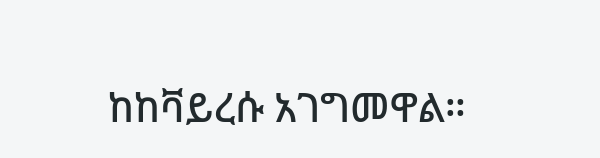ከከቫይረሱ አገግመዋል።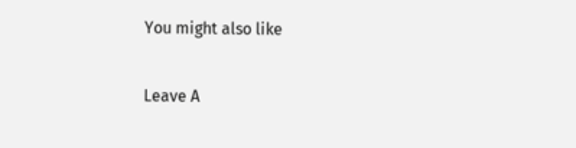You might also like

Leave A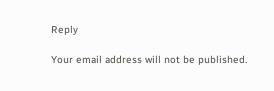Reply

Your email address will not be published.